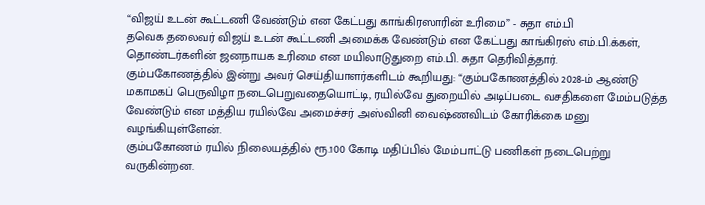“விஜய் உடன் கூட்டணி வேண்டும் என கேட்பது காங்கிரஸாரின் உரிமை” - சுதா எம்.பி
தவெக தலைவர் விஜய் உடன் கூட்டணி அமைக்க வேண்டும் என கேட்பது காங்கிரஸ் எம்.பி.க்கள், தொண்டர்களின் ஜனநாயக உரிமை என மயிலாடுதுறை எம்.பி. சுதா தெரிவித்தார்.
கும்பகோணத்தில் இன்று அவர் செய்தியாளர்களிடம் கூறியது: “கும்பகோணத்தில் 2028-ம் ஆண்டு மகாமகப் பெருவிழா நடைபெறுவதையொட்டி, ரயில்வே துறையில் அடிப்படை வசதிகளை மேம்படுத்த வேண்டும் என மத்திய ரயில்வே அமைச்சர் அஸ்வினி வைஷ்ணவிடம் கோரிக்கை மனு வழங்கியுள்ளேன்.
கும்பகோணம் ரயில் நிலையத்தில் ரூ.100 கோடி மதிப்பில் மேம்பாட்டு பணிகள் நடைபெற்று வருகின்றன.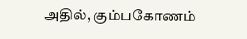அதில், கும்பகோணம்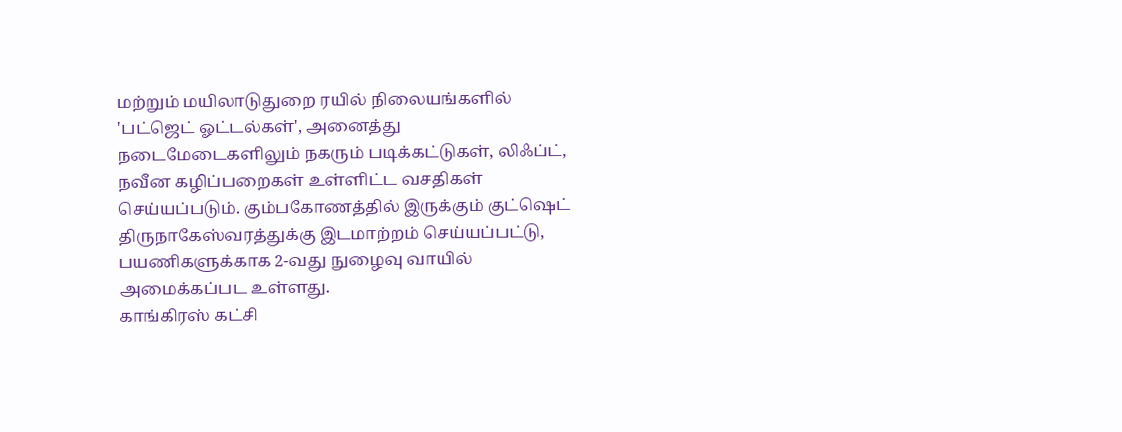மற்றும் மயிலாடுதுறை ரயில் நிலையங்களில் 'பட்ஜெட் ஓட்டல்கள்', அனைத்து நடைமேடைகளிலும் நகரும் படிக்கட்டுகள், லிஃப்ட், நவீன கழிப்பறைகள் உள்ளிட்ட வசதிகள் செய்யப்படும். கும்பகோணத்தில் இருக்கும் குட்ஷெட் திருநாகேஸ்வரத்துக்கு இடமாற்றம் செய்யப்பட்டு, பயணிகளுக்காக 2-வது நுழைவு வாயில் அமைக்கப்பட உள்ளது.
காங்கிரஸ் கட்சி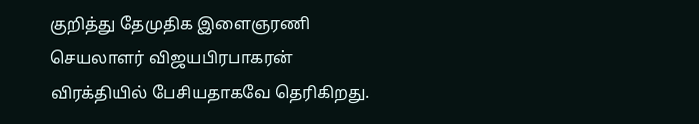குறித்து தேமுதிக இளைஞரணி செயலாளர் விஜயபிரபாகரன் விரக்தியில் பேசியதாகவே தெரிகிறது.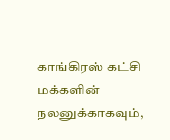காங்கிரஸ் கட்சி மக்களின் நலனுக்காகவும்,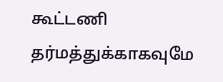கூட்டணி தர்மத்துக்காகவுமே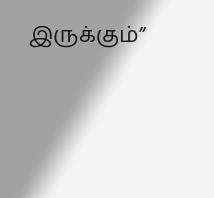இருக்கும்”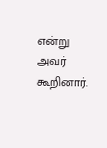என்று அவர் கூறினார்.